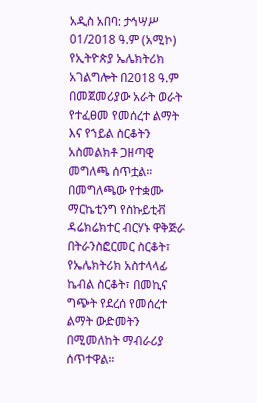አዲስ አበባ: ታኅሣሥ 01/2018 ዓ.ም (አሚኮ) የኢትዮጵያ ኤሌክትሪክ አገልግሎት በ2018 ዓ.ም በመጀመሪያው አራት ወራት የተፈፀመ የመሰረተ ልማት እና የኀይል ስርቆትን አስመልክቶ ጋዘጣዊ መግለጫ ሰጥቷል።
በመግለጫው የተቋሙ ማርኬቲንግ የስኩይቲቭ ዳሬክሬክተር ብርሃኑ ዋቅጅራ በትራንስፎርመር ስርቆት፣ የኤሌክትሪክ አስተላላፊ ኬብል ስርቆት፣ በመኪና ግጭት የደረሰ የመሰረተ ልማት ውድመትን በሚመለከት ማብራሪያ ሰጥተዋል።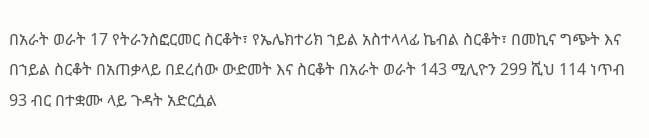በአራት ወራት 17 የትራንስፎርመር ስርቆት፣ የኤሌክተሪክ ኀይል አስተላላፊ ኬብል ስርቆት፣ በመኪና ግጭት እና በኀይል ስርቆት በአጠቃላይ በደረሰው ውድመት እና ስርቆት በአራት ወራት 143 ሚሊዮን 299 ሺህ 114 ነጥብ 93 ብር በተቋሙ ላይ ጉዳት አድርሷል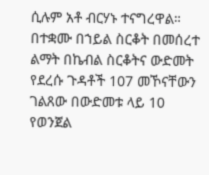ሲሉም አቶ ብርሃኑ ተናግረዋል።
በተቋሙ በኀይል ስርቆት በመሰረተ ልማት በኬብል ስርቆትና ውድመት የደረሱ ጉዳቶች 107 መኾናቸውን ገልጸው በውድመቱ ላይ 10 የወንጀል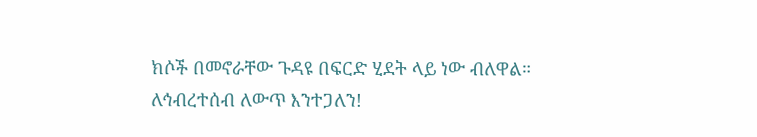ክሶች በመኖራቸው ጉዳዩ በፍርድ ሂደት ላይ ነው ብለዋል።
ለኅብረተሰብ ለውጥ እንተጋለን!